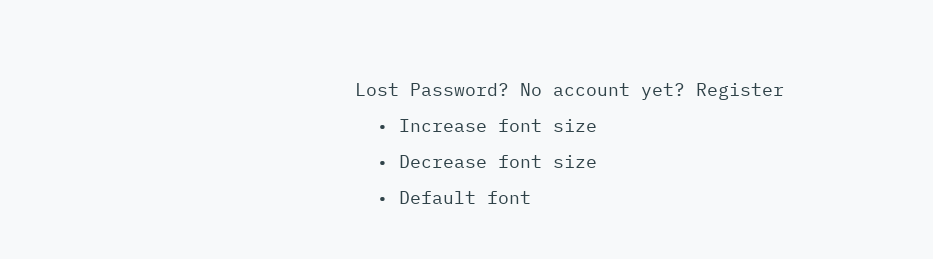Lost Password? No account yet? Register
  • Increase font size
  • Decrease font size
  • Default font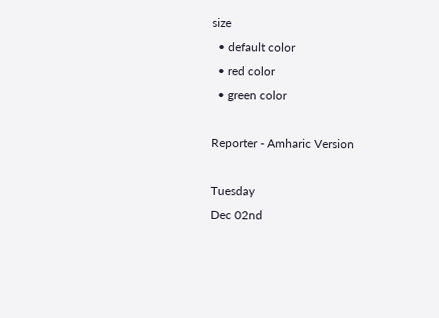size
  • default color
  • red color
  • green color

Reporter - Amharic Version

Tuesday
Dec 02nd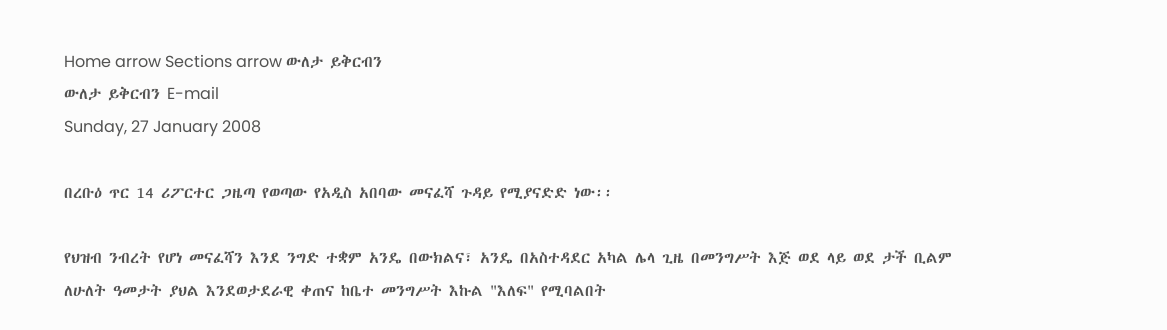Home arrow Sections arrow ውለታ ይቅርብን
ውለታ ይቅርብን E-mail
Sunday, 27 January 2008

በረቡዕ ጥር 14 ሪፖርተር ጋዜጣ የወጣው የአዲስ አበባው መናፈሻ ጉዳይ የሚያናድድ ነው፡፡

የህዝብ ንብረት የሆነ መናፈሻን እንደ ንግድ ተቋም አንዴ በውክልና፣ አንዴ በአስተዳደር አካል ሌላ ጊዜ በመንግሥት እጅ ወደ ላይ ወደ ታች ቢልም ለሁለት ዓመታት ያህል እንደወታደራዊ ቀጠና ከቤተ መንግሥት እኩል "እለፍ" የሚባልበት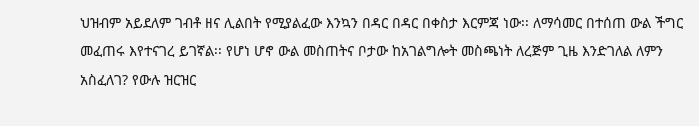ህዝብም አይደለም ገብቶ ዘና ሊልበት የሚያልፈው እንኳን በዳር በዳር በቀስታ እርምጃ ነው፡፡ ለማሳመር በተሰጠ ውል ችግር መፈጠሩ እየተናገረ ይገኛል፡፡ የሆነ ሆኖ ውል መስጠትና ቦታው ከአገልግሎት መስጫነት ለረጅም ጊዜ እንድገለል ለምን አስፈለገ? የውሉ ዝርዝር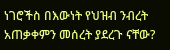ነገሮችስ በእውነት የህዝብ ንብረት አጠቃቀምን መሰረት ያደረጉ ናቸው?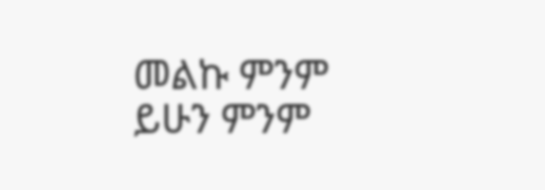መልኩ ምንም ይሁን ምንም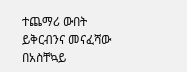ተጨማሪ ውበት ይቅርብንና መናፈሻው በአስቸኳይ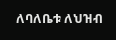ለባለቤቱ ለህዝብ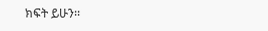ክፍት ይሁን፡፡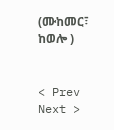(ሙከመር፣ ከወሎ )


< Prev   Next >